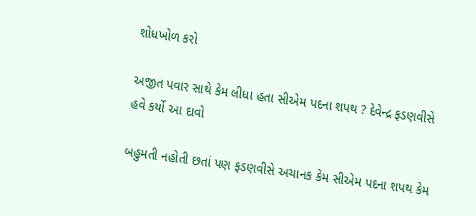શોધખોળ કરો

અજીત પવાર સાથે કેમ લીધા હતા સીએમ પદના શપથ ? દેવેન્દ્ર ફડણવીસે હવે કર્યો આ દાવો

બહુમતી નહોતી છતાં પણ ફડણવીસે અચાનક કેમ સીએમ પદના શપથ કેમ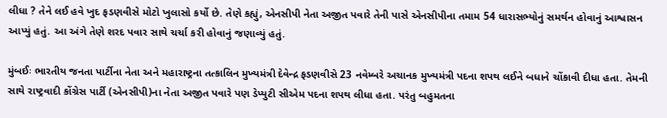લીધા ? તેને લઈ હવે ખુદ ફડણવીસે મોટો ખુલાસો કર્યો છે. તેણે કહ્યું, એનસીપી નેતા અજીત પવારે તેની પાસે એનસીપીના તમામ 54 ધારાસભ્યોનું સમર્થન હોવાનું આશ્વાસન આપ્યું હતું. આ અંગે તેણે શરદ પવાર સાથે ચર્ચા કરી હોવાનું જણાવ્યું હતું.

મુંબઈઃ ભારતીય જનતા પાર્ટીના નેતા અને મહારાષ્ટ્રના તત્કાલિન મુખ્યમંત્રી દેવેન્દ્ર ફડણવીસે 23 નવેમ્બરે અચાનક મુખ્યમંત્રી પદના શપથ લઈને બધાને ચોંકાવી દીધા હતા. તેમની સાથે રાષ્ટ્રવાદી કોંગ્રેસ પાર્ટી (એનસીપી)ના નેતા અજીત પવારે પણ ડેપ્યુટી સીએમ પદના શપથ લીધા હતા. પરંતુ બહુમતના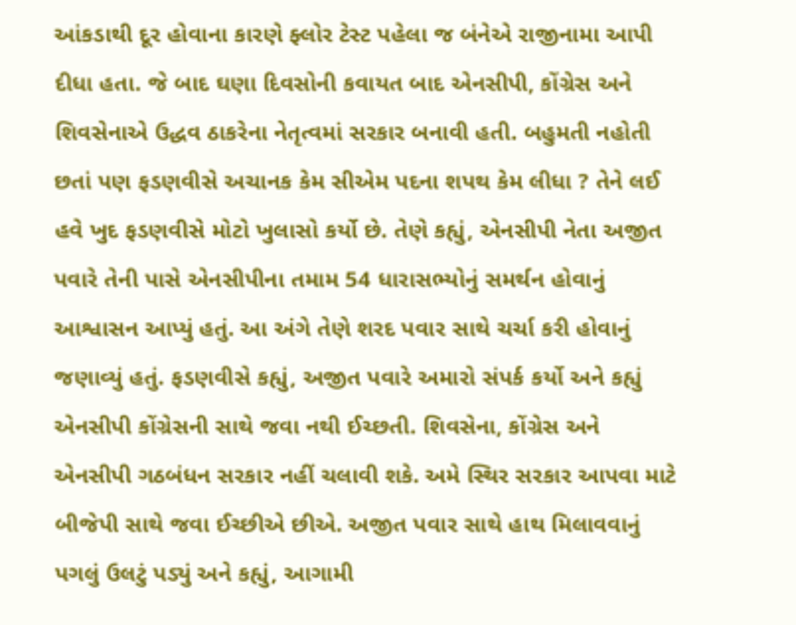આંકડાથી દૂર હોવાના કારણે ફ્લોર ટેસ્ટ પહેલા જ બંનેએ રાજીનામા આપી દીધા હતા. જે બાદ ઘણા દિવસોની કવાયત બાદ એનસીપી, કોંગ્રેસ અને શિવસેનાએ ઉદ્ધવ ઠાકરેના નેતૃત્વમાં સરકાર બનાવી હતી. બહુમતી નહોતી છતાં પણ ફડણવીસે અચાનક કેમ સીએમ પદના શપથ કેમ લીધા ? તેને લઈ હવે ખુદ ફડણવીસે મોટો ખુલાસો કર્યો છે. તેણે કહ્યું, એનસીપી નેતા અજીત પવારે તેની પાસે એનસીપીના તમામ 54 ધારાસભ્યોનું સમર્થન હોવાનું આશ્વાસન આપ્યું હતું. આ અંગે તેણે શરદ પવાર સાથે ચર્ચા કરી હોવાનું જણાવ્યું હતું. ફડણવીસે કહ્યું, અજીત પવારે અમારો સંપર્ક કર્યો અને કહ્યું એનસીપી કોંગ્રેસની સાથે જવા નથી ઈચ્છતી. શિવસેના, કોંગ્રેસ અને એનસીપી ગઠબંધન સરકાર નહીં ચલાવી શકે. અમે સ્થિર સરકાર આપવા માટે બીજેપી સાથે જવા ઈચ્છીએ છીએ. અજીત પવાર સાથે હાથ મિલાવવાનું પગલું ઉલટું પડ્યું અને કહ્યું, આગામી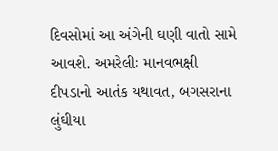દિવસોમાં આ અંગેની ઘણી વાતો સામે આવશે. અમરેલીઃ માનવભક્ષી દીપડાનો આતંક યથાવત, બગસરાના લુંઘીયા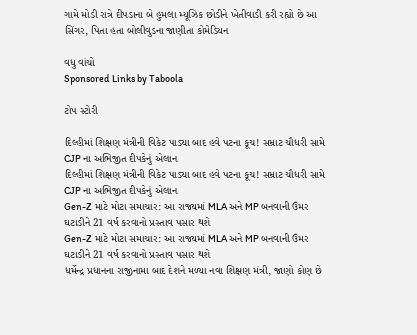ગામે મોડી રાત્રે દીપડાના બે હુમલા મ્યૂઝિક છોડીને ખેતીવાડી કરી રહ્યો છે આ સિંગર, પિતા હતા બોલીવુડના જાણીતા કોમેડિયન

વધુ વાંચો
Sponsored Links by Taboola

ટોપ સ્ટોરી

દિલ્હીમાં શિક્ષણ મંત્રીની વિકેટ પાડ્યા બાદ હવે પટના કૂચ! સમ્રાટ ચૌધરી સામે CJP ના અભિજીત દીપકેનું એલાન
દિલ્હીમાં શિક્ષણ મંત્રીની વિકેટ પાડ્યા બાદ હવે પટના કૂચ! સમ્રાટ ચૌધરી સામે CJP ના અભિજીત દીપકેનું એલાન
Gen-Z માટે મોટા સમાચાર: આ રાજ્યમાં MLA અને MP બનવાની ઉંમર ઘટાડીને 21 વર્ષ કરવાનો પ્રસ્તાવ પસાર થશે
Gen-Z માટે મોટા સમાચાર: આ રાજ્યમાં MLA અને MP બનવાની ઉંમર ઘટાડીને 21 વર્ષ કરવાનો પ્રસ્તાવ પસાર થશે
ધર્મેન્દ્ર પ્રધાનના રાજીનામા બાદ દેશને મળ્યા નવા શિક્ષણ મંત્રી, જાણો કોણ છે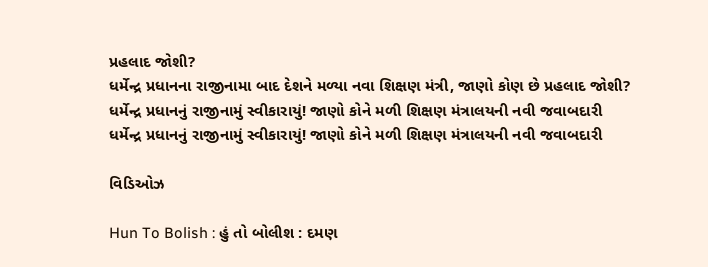પ્રહલાદ જોશી?
ધર્મેન્દ્ર પ્રધાનના રાજીનામા બાદ દેશને મળ્યા નવા શિક્ષણ મંત્રી, જાણો કોણ છે પ્રહલાદ જોશી?
ધર્મેન્દ્ર પ્રધાનનું રાજીનામું સ્વીકારાયું! જાણો કોને મળી શિક્ષણ મંત્રાલયની નવી જવાબદારી
ધર્મેન્દ્ર પ્રધાનનું રાજીનામું સ્વીકારાયું! જાણો કોને મળી શિક્ષણ મંત્રાલયની નવી જવાબદારી

વિડિઓઝ

Hun To Bolish : હું તો બોલીશ : દમણ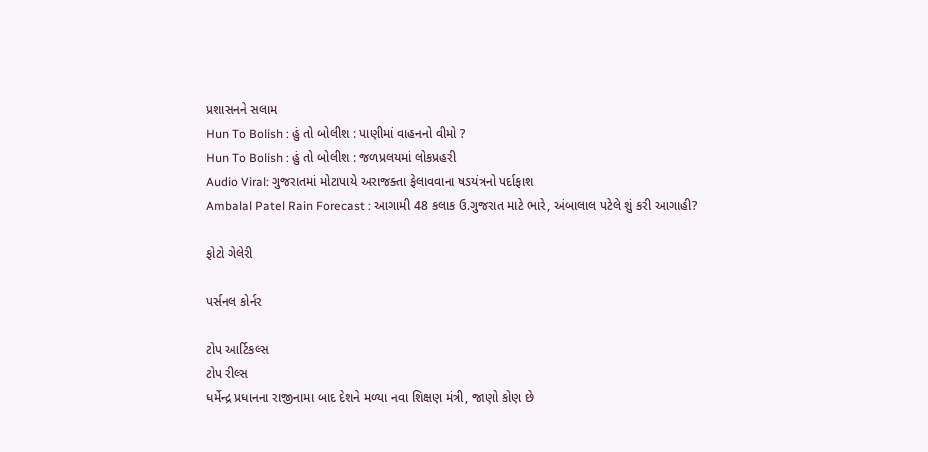પ્રશાસનને સલામ
Hun To Bolish : હું તો બોલીશ : પાણીમાં વાહનનો વીમો ?
Hun To Bolish : હું તો બોલીશ : જળપ્રલયમાં લોકપ્રહરી
Audio Viral: ગુજરાતમાં મોટાપાયે અરાજક્તા ફેલાવવાના ષડયંત્રનો પર્દાફાશ
Ambalal Patel Rain Forecast : આગામી 48 કલાક ઉ.ગુજરાત માટે ભારે, અંબાલાલ પટેલે શું કરી આગાહી?

ફોટો ગેલેરી

પર્સનલ કોર્નર

ટોપ આર્ટિકલ્સ
ટોપ રીલ્સ
ધર્મેન્દ્ર પ્રધાનના રાજીનામા બાદ દેશને મળ્યા નવા શિક્ષણ મંત્રી, જાણો કોણ છે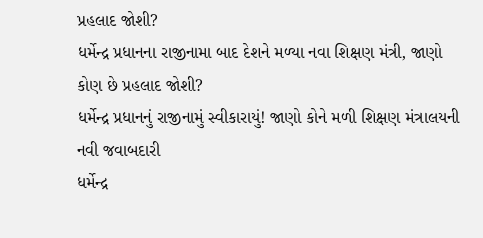પ્રહલાદ જોશી?
ધર્મેન્દ્ર પ્રધાનના રાજીનામા બાદ દેશને મળ્યા નવા શિક્ષણ મંત્રી, જાણો કોણ છે પ્રહલાદ જોશી?
ધર્મેન્દ્ર પ્રધાનનું રાજીનામું સ્વીકારાયું! જાણો કોને મળી શિક્ષણ મંત્રાલયની નવી જવાબદારી
ધર્મેન્દ્ર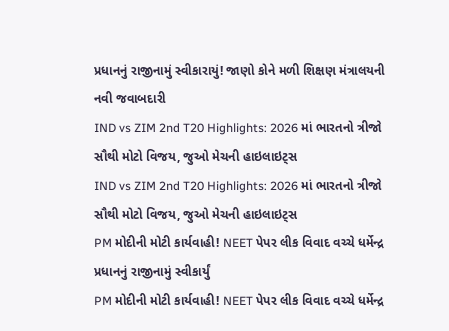પ્રધાનનું રાજીનામું સ્વીકારાયું! જાણો કોને મળી શિક્ષણ મંત્રાલયની નવી જવાબદારી
IND vs ZIM 2nd T20 Highlights: 2026 માં ભારતનો ત્રીજો સૌથી મોટો વિજય, જુઓ મેચની હાઇલાઇટ્સ
IND vs ZIM 2nd T20 Highlights: 2026 માં ભારતનો ત્રીજો સૌથી મોટો વિજય, જુઓ મેચની હાઇલાઇટ્સ
PM મોદીની મોટી કાર્યવાહી! NEET પેપર લીક વિવાદ વચ્ચે ધર્મેન્દ્ર પ્રધાનનું રાજીનામું સ્વીકાર્યું
PM મોદીની મોટી કાર્યવાહી! NEET પેપર લીક વિવાદ વચ્ચે ધર્મેન્દ્ર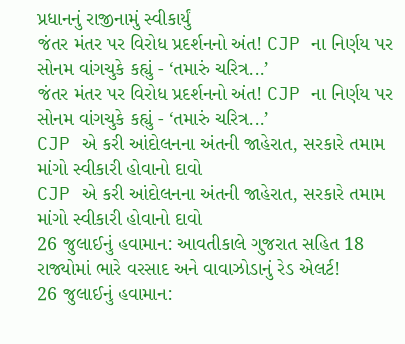પ્રધાનનું રાજીનામું સ્વીકાર્યું
જંતર મંતર પર વિરોધ પ્રદર્શનનો અંત! CJP ના નિર્ણય પર સોનમ વાંગચુકે કહ્યું - ‘તમારું ચરિત્ર...’
જંતર મંતર પર વિરોધ પ્રદર્શનનો અંત! CJP ના નિર્ણય પર સોનમ વાંગચુકે કહ્યું - ‘તમારું ચરિત્ર...’
CJP એ કરી આંદોલનના અંતની જાહેરાત, સરકારે તમામ માંગો સ્વીકારી હોવાનો દાવો
CJP એ કરી આંદોલનના અંતની જાહેરાત, સરકારે તમામ માંગો સ્વીકારી હોવાનો દાવો
26 જુલાઈનું હવામાન: આવતીકાલે ગુજરાત સહિત 18 રાજ્યોમાં ભારે વરસાદ અને વાવાઝોડાનું રેડ એલર્ટ!
26 જુલાઈનું હવામાન: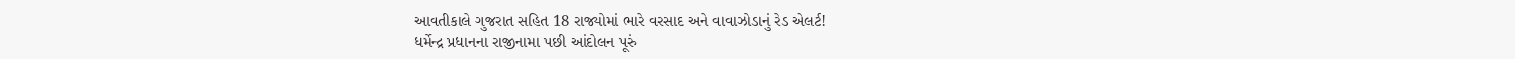આવતીકાલે ગુજરાત સહિત 18 રાજ્યોમાં ભારે વરસાદ અને વાવાઝોડાનું રેડ એલર્ટ!
ધર્મેન્દ્ર પ્રધાનના રાજીનામા પછી આંદોલન પૂરું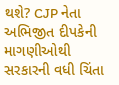થશે? CJP નેતા અભિજીત દીપકેની માગણીઓથી સરકારની વધી ચિંતા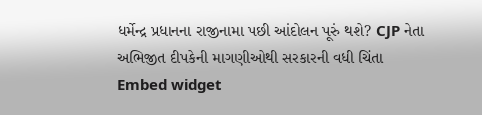ધર્મેન્દ્ર પ્રધાનના રાજીનામા પછી આંદોલન પૂરું થશે? CJP નેતા અભિજીત દીપકેની માગણીઓથી સરકારની વધી ચિંતા
Embed widget